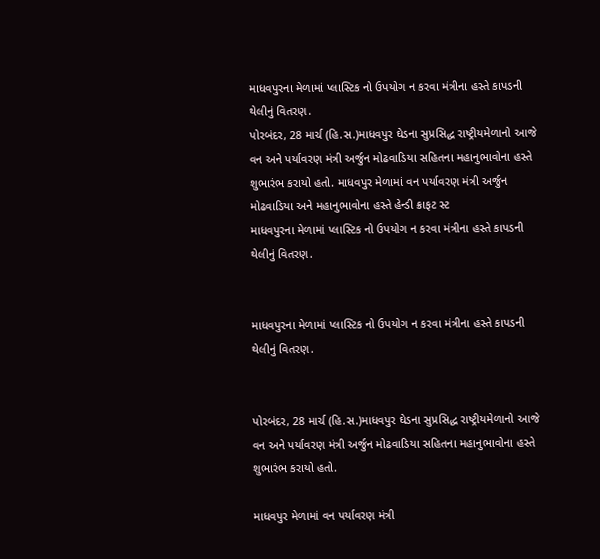માધવપુરના મેળામાં પ્લાસ્ટિક નો ઉપયોગ ન કરવા મંત્રીના હસ્તે કાપડની થેલીનું વિતરણ.
પોરબંદર, 28 માર્ચ (હિ.સ.)માધવપુર ઘેડના સુપ્રસિદ્ધ રાષ્ટ્રીયમેળાનો આજે વન અને પર્યાવરણ મંત્રી અર્જુન મોઢવાડિયા સહિતના મહાનુભાવોના હસ્તે શુભારંભ કરાયો હતો. માધવપુર મેળામાં વન પર્યાવરણ મંત્રી અર્જુન મોઢવાડિયા અને મહાનુભાવોના હસ્તે હેન્ડી ક્રાફટ સ્ટ
માધવપુરના મેળામાં પ્લાસ્ટિક નો ઉપયોગ ન કરવા મંત્રીના હસ્તે કાપડની થેલીનું વિતરણ.


માધવપુરના મેળામાં પ્લાસ્ટિક નો ઉપયોગ ન કરવા મંત્રીના હસ્તે કાપડની થેલીનું વિતરણ.


પોરબંદર, 28 માર્ચ (હિ.સ.)માધવપુર ઘેડના સુપ્રસિદ્ધ રાષ્ટ્રીયમેળાનો આજે વન અને પર્યાવરણ મંત્રી અર્જુન મોઢવાડિયા સહિતના મહાનુભાવોના હસ્તે શુભારંભ કરાયો હતો.

માધવપુર મેળામાં વન પર્યાવરણ મંત્રી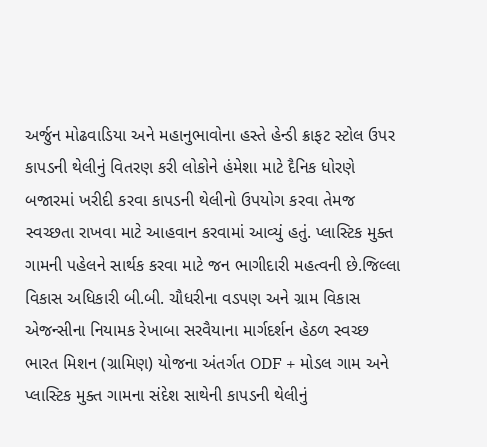અર્જુન મોઢવાડિયા અને મહાનુભાવોના હસ્તે હેન્ડી ક્રાફટ સ્ટોલ ઉપર કાપડની થેલીનું વિતરણ કરી લોકોને હંમેશા માટે દૈનિક ધોરણે બજારમાં ખરીદી કરવા કાપડની થેલીનો ઉપયોગ કરવા તેમજ સ્વચ્છતા રાખવા માટે આહવાન કરવામાં આવ્યું હતું. પ્લાસ્ટિક મુક્ત ગામની પહેલને સાર્થક કરવા માટે જન ભાગીદારી મહત્વની છે.જિલ્લા વિકાસ અધિકારી બી.બી. ચૌધરીના વડપણ અને ગ્રામ વિકાસ એજન્સીના નિયામક રેખાબા સરવૈયાના માર્ગદર્શન હેઠળ સ્વચ્છ ભારત મિશન (ગ્રામિણ) યોજના અંતર્ગત ODF + મોડલ ગામ અને પ્લાસ્ટિક મુક્ત ગામના સંદેશ સાથેની કાપડની થેલીનું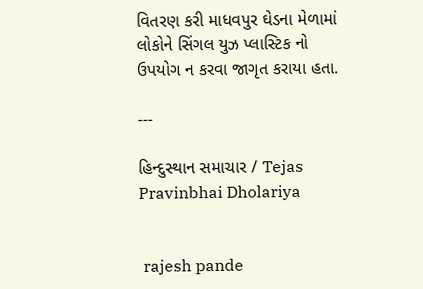વિતરણ કરી માધવપુર ઘેડના મેળામાં લોકોને સિંગલ યુઝ પ્લાસ્ટિક નો ઉપયોગ ન કરવા જાગૃત કરાયા હતા.

---

હિન્દુસ્થાન સમાચાર / Tejas Pravinbhai Dholariya


 rajesh pande